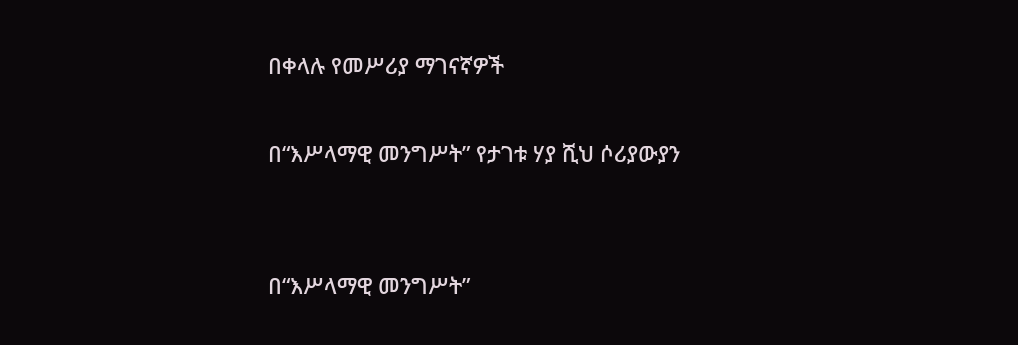በቀላሉ የመሥሪያ ማገናኛዎች

በ“እሥላማዊ መንግሥት” የታገቱ ሃያ ሺህ ሶሪያውያን


በ“እሥላማዊ መንግሥት”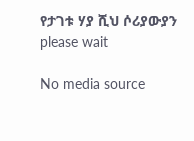የታገቱ ሃያ ሺህ ሶሪያውያን
please wait

No media source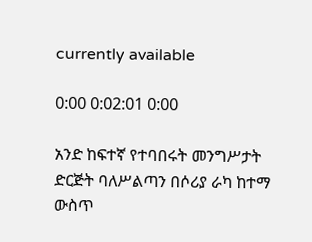currently available

0:00 0:02:01 0:00

አንድ ከፍተኛ የተባበሩት መንግሥታት ድርጅት ባለሥልጣን በሶሪያ ራካ ከተማ ውስጥ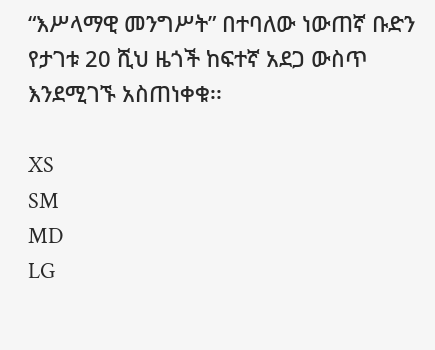“እሥላማዊ መንግሥት” በተባለው ነውጠኛ ቡድን የታገቱ 20 ሺህ ዜጎች ከፍተኛ አደጋ ውስጥ እንደሚገኙ አስጠነቀቁ፡፡

XS
SM
MD
LG